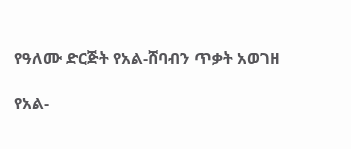የዓለሙ ድርጅት የአል-ሸባብን ጥቃት አወገዘ

የአል-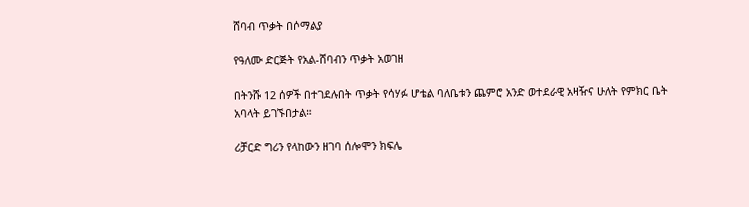ሸባብ ጥቃት በሶማልያ

የዓለሙ ድርጅት የአል-ሸባብን ጥቃት አወገዘ

በትንሹ 12 ሰዎች በተገደሉበት ጥቃት የሳሃፉ ሆቴል ባለቤቱን ጨምሮ አንድ ወተደራዊ አዛዥና ሁለት የምክር ቤት አባላት ይገኙበታል።

ሪቻርድ ግሪን የላከውን ዘገባ ሰሎሞን ክፍሌ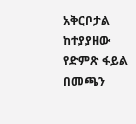አቅርቦታል ከተያያዘው የድምጽ ፋይል በመጫን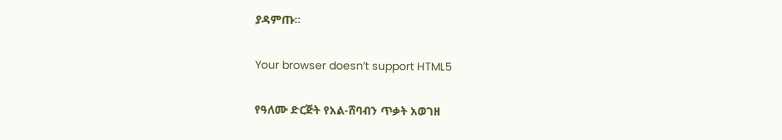ያዳምጡ።

Your browser doesn’t support HTML5

የዓለሙ ድርጅት የአል-ሸባብን ጥቃት አወገዘ